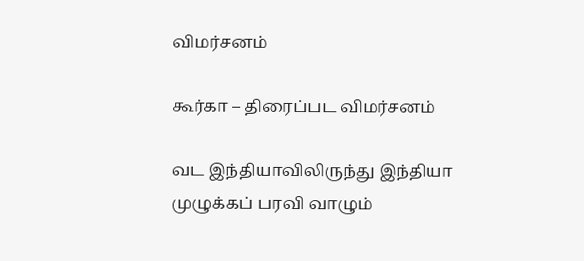விமர்சனம்

கூர்கா – திரைப்பட விமர்சனம்

வட இந்தியாவிலிருந்து இந்தியா முழுக்கப் பரவி வாழும்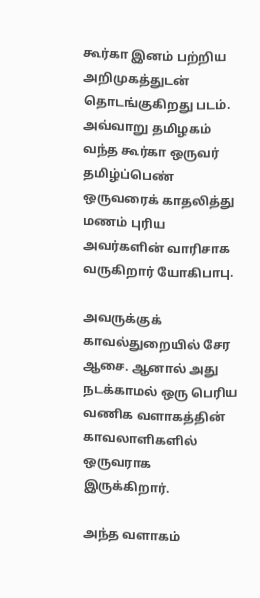கூர்கா இனம் பற்றிய அறிமுகத்துடன் தொடங்குகிறது படம். அவ்வாறு தமிழகம் வந்த கூர்கா ஒருவர் தமிழ்ப்பெண் ஒருவரைக் காதலித்து மணம் புரிய அவர்களின் வாரிசாக வருகிறார் யோகிபாபு.

அவருக்குக் காவல்துறையில் சேர ஆசை. ஆனால் அது நடக்காமல் ஒரு பெரிய வணிக வளாகத்தின் காவலாளிகளில் ஒருவராக இருக்கிறார்.

அந்த வளாகம்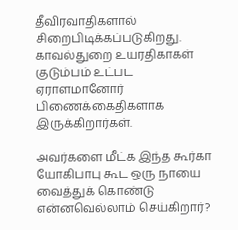தீவிரவாதிகளால் சிறைபிடிக்கப்படுகிறது. காவல்துறை உயரதிகாகள் குடும்பம் உட்பட ஏராளமானோர் பிணைக்கைதிகளாக இருக்கிறார்கள்.

அவர்களை மீட்க இந்த கூர்கா யோகிபாபு கூட ஒரு நாயை வைத்துக் கொண்டு என்னவெல்லாம் செய்கிறார்?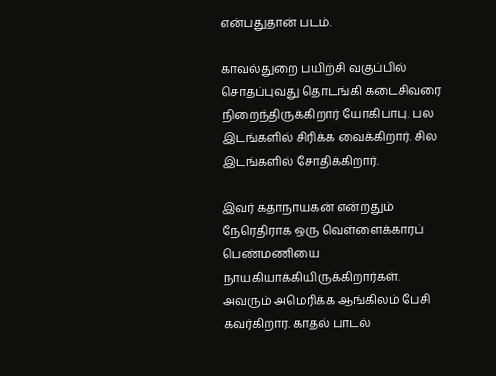என்பதுதான் படம்.

காவல்துறை பயிற்சி வகுப்பில் சொதப்புவது தொடங்கி கடைசிவரை நிறைந்திருக்கிறார் யோகிபாபு. பல இடங்களில் சிரிக்க வைக்கிறார். சில இடங்களில் சோதிக்கிறார்.

இவர் கதாநாயகன் என்றதும் நேரெதிராக ஒரு வெள்ளைக்காரப் பெண்மணியை நாயகியாக்கியிருக்கிறார்கள். அவரும் அமெரிக்க ஆங்கிலம் பேசி கவர்கிறார. காதல் பாடல்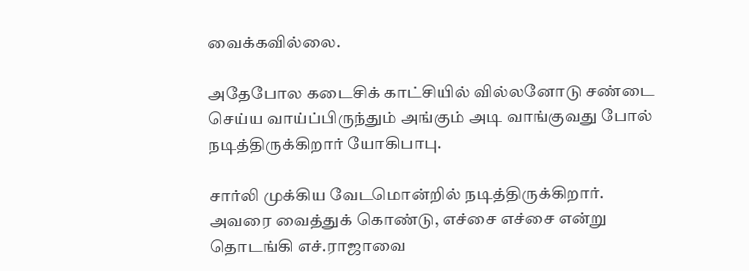வைக்கவில்லை.

அதேபோல கடைசிக் காட்சியில் வில்லனோடு சண்டை செய்ய வாய்ப்பிருந்தும் அங்கும் அடி வாங்குவது போல் நடித்திருக்கிறார் யோகிபாபு.

சார்லி முக்கிய வேடமொன்றில் நடித்திருக்கிறார். அவரை வைத்துக் கொண்டு, எச்சை எச்சை என்று தொடங்கி எச்.ராஜாவை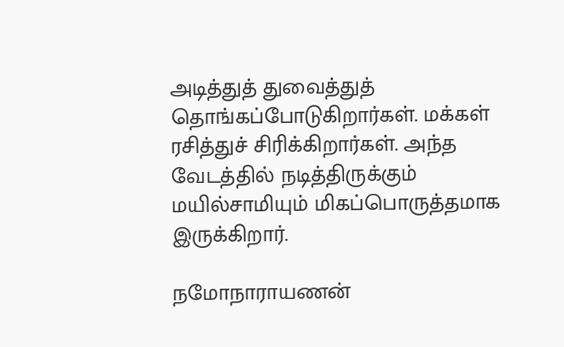அடித்துத் துவைத்துத் தொங்கப்போடுகிறார்கள். மக்கள் ரசித்துச் சிரிக்கிறார்கள். அந்த வேடத்தில் நடித்திருக்கும் மயில்சாமியும் மிகப்பொருத்தமாக இருக்கிறார்.

நமோநாராயணன்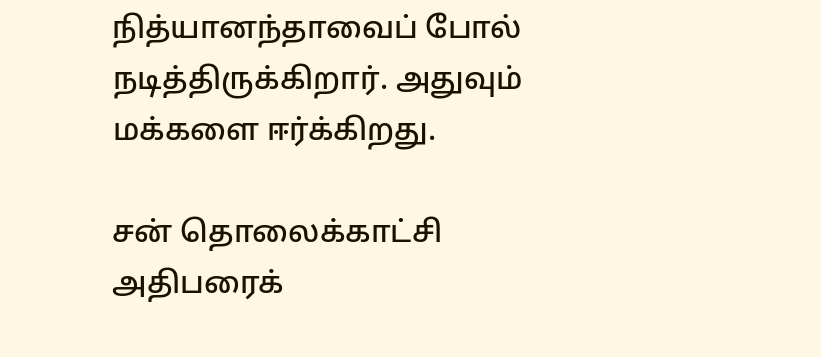நித்யானந்தாவைப் போல் நடித்திருக்கிறார். அதுவும் மக்களை ஈர்க்கிறது.

சன் தொலைக்காட்சி அதிபரைக்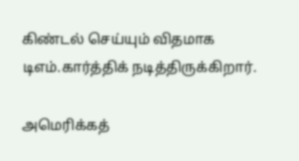கிண்டல் செய்யும் விதமாக டிஎம்.கார்த்திக் நடித்திருக்கிறார்.

அமெரிக்கத்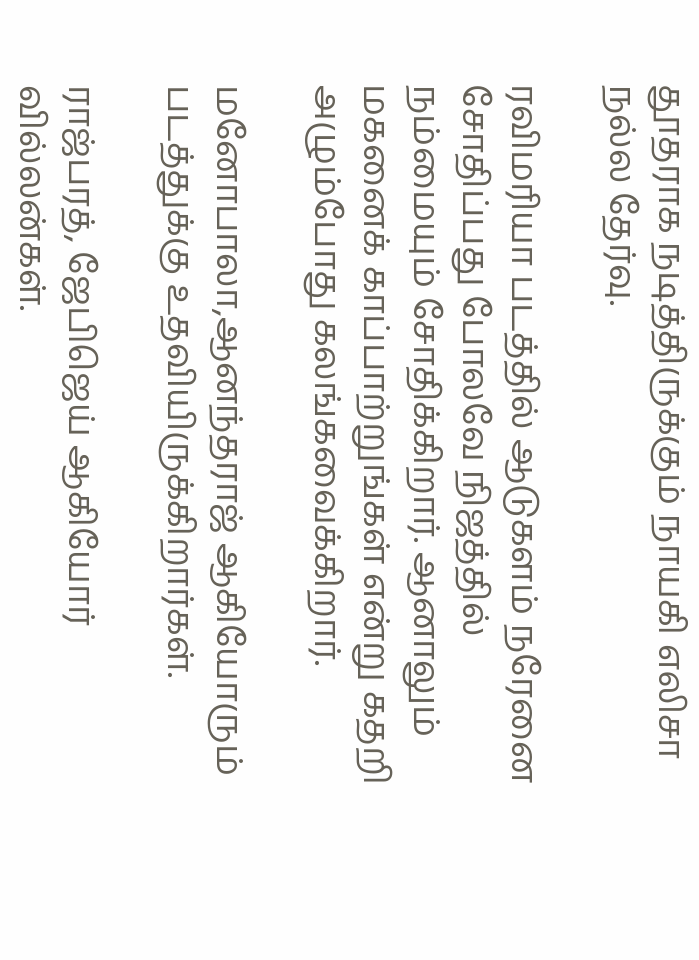தூதராக நடித்திருக்கும் நாயகி எலிசா நல்ல தேர்வு.

ரவிமரியா படத்தில் ஆடுகளம் நரேனை சோதிப்பது போலவே நிஜத்தில் நம்மையும் சோதிக்கிறார். ஆனாலும் மகனைக் காப்பாற்றுங்கள் என்று கதறி அழும்போது கலங்கவைக்கிறார்.

மனோபாலா,ஆனந்தராஜ் ஆகியோரும் படத்துக்கு உதவியிருக்கிறார்கள்.

ராஜ்பரத், ஜேபிஜெய் ஆகியோர் வில்லன்கள்.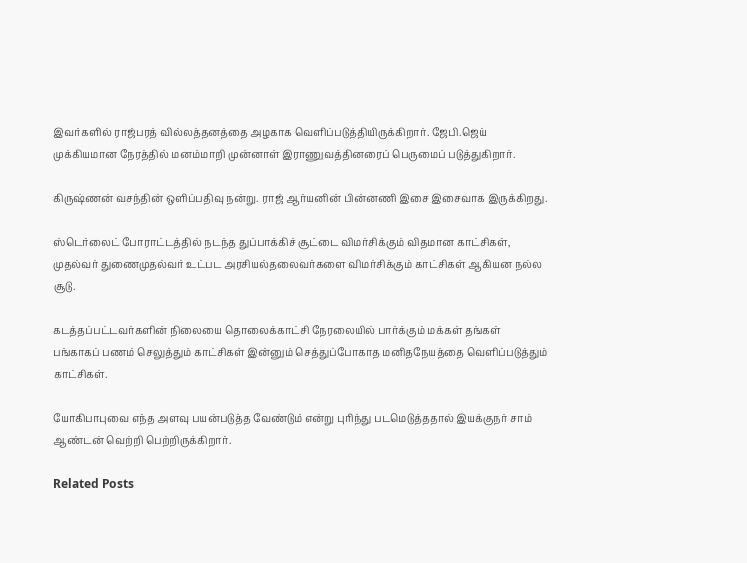இவர்களில் ராஜ்பரத் வில்லத்தனத்தை அழகாக வெளிப்படுத்தியிருக்கிறார். ஜேபி.ஜெய் முக்கியமான நேரத்தில் மனம்மாறி முன்னாள் இராணுவத்தினரைப் பெருமைப் படுத்துகிறார்.

கிருஷ்ணன் வசந்தின் ஒளிப்பதிவு நன்று. ராஜ் ஆர்யனின் பின்னணி இசை இசைவாக இருக்கிறது.

ஸ்டெர்லைட் போராட்டத்தில் நடந்த துப்பாக்கிச் சூட்டை விமர்சிக்கும் விதமான காட்சிகள், முதல்வர் துணைமுதல்வர் உட்பட அரசியல்தலைவர்களை விமர்சிக்கும் காட்சிகள் ஆகியன நல்ல சூடு.

கடத்தப்பட்டவர்களின் நிலையை தொலைக்காட்சி நேரலையில் பார்க்கும் மக்கள் தங்கள் பங்காகப் பணம் செலுத்தும் காட்சிகள் இன்னும் செத்துப்போகாத மனிதநேயத்தை வெளிப்படுத்தும் காட்சிகள்.

யோகிபாபுவை எந்த அளவு பயன்படுத்த வேண்டும் என்று புரிந்து படமெடுத்ததால் இயக்குநர் சாம் ஆண்டன் வெற்றி பெற்றிருக்கிறார்.

Related Posts